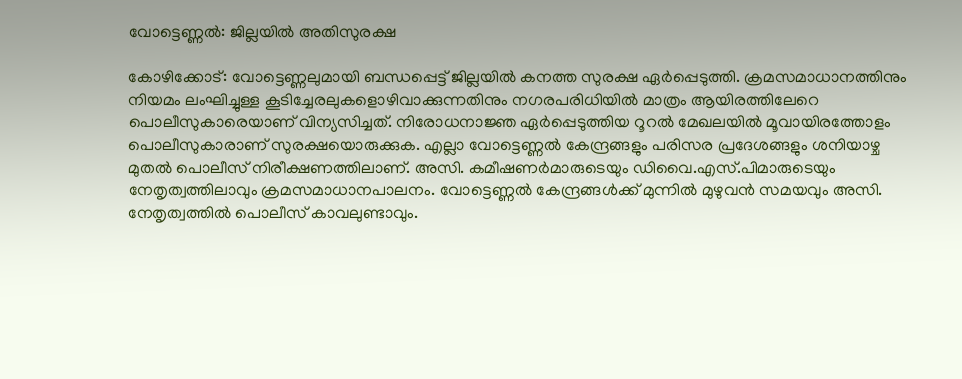വോട്ടെണ്ണൽ: ജില്ലയിൽ അതിസുരക്ഷ

കോഴിക്കോട്: വോട്ടെണ്ണലുമായി ബന്ധപ്പെട്ട് ജില്ലയിൽ കനത്ത സുരക്ഷ ഏർപ്പെടുത്തി. ക്രമസമാധാനത്തിനും നിയമം ലംഘിച്ചുള്ള കൂടിച്ചേരലുകളൊഴിവാക്കുന്നതിനും നഗരപരിധിയിൽ മാത്രം ആയിരത്തിലേറെ പൊലീസുകാരെയാണ് വിന്യസിച്ചത്. നിരോധനാജ്ഞ ഏർപ്പെടുത്തിയ റൂറൽ മേഖലയിൽ മൂവായിരത്തോളം പൊലീസുകാരാണ് സുരക്ഷയൊരുക്കുക. എല്ലാ വോട്ടെണ്ണൽ കേന്ദ്രങ്ങളും പരിസര പ്രദേശങ്ങളും ശനിയാഴ്ച മുതൽ പൊലീസ് നിരീക്ഷണത്തിലാണ്. അസി. കമീഷണർമാരുടെയും ഡിവൈ.എസ്.പിമാരുടെയും നേതൃത്വത്തിലാവും ക്രമസമാധാനപാലനം. വോട്ടെണ്ണൽ കേന്ദ്രങ്ങൾക്ക് മുന്നിൽ മുഴുവൻ സമയവും അസി. നേതൃത്വത്തിൽ പൊലീസ് കാവലുണ്ടാവും.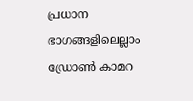പ്രധാന ഭാഗങ്ങളിലെല്ലാം ഡ്രോൺ കാമറ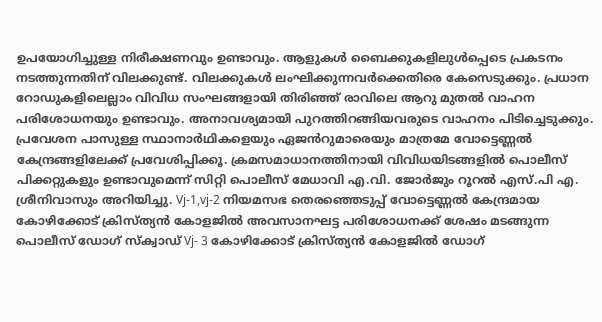ഉപയോഗിച്ചുള്ള നിരീക്ഷണവും ഉണ്ടാവും. ആളുകൾ ബൈക്കുകളിലുൾപ്പെടെ പ്രകടനം നടത്തുന്നതിന് വിലക്കുണ്ട്. വിലക്കുകൾ ലംഘിക്കുന്നവർക്കെതിരെ കേസെടുക്കും. പ്രധാന റോഡുകളിലെല്ലാം വിവിധ സംഘങ്ങളായി തിരിഞ്ഞ് രാവിലെ ആറു മുതൽ വാഹന പരിശോധനയും ഉണ്ടാവും. അനാവശ്യമായി പുറത്തിറങ്ങിയവരുടെ വാഹനം പിടിച്ചെടുക്കും. പ്രവേശന പാസുള്ള സ്ഥാനാർഥികളെയും ഏജൻറുമാരെയും മാത്രമേ വോട്ടെണ്ണൽ കേന്ദ്രങ്ങളിലേക്ക് പ്രവേശിപ്പിക്കൂ. ക്രമസമാധാനത്തിനായി വിവിധയിടങ്ങളിൽ പൊലീസ് പിക്കറ്റുകളും ഉണ്ടാവുമെന്ന് സിറ്റി പൊലീസ് മേധാവി എ.വി. ജോർജും റൂറൽ എസ്.പി എ. ശ്രീനിവാസും അറിയിച്ചു. Vj-1,vj-2 നിയമസഭ തെരഞ്ഞെടുപ്പ് വോട്ടെണ്ണൽ കേന്ദ്രമായ കോഴിക്കോട് ക്രിസ്ത്യൻ കോളജിൽ അവസാനഘട്ട പരിശോധനക്ക് ശേഷം മടങ്ങുന്ന പൊലീസ് ഡോഗ് സ്ക്വാഡ് Vj- 3 കോഴിക്കോട് ക്രിസ്ത്യൻ കോളജിൽ ഡോഗ്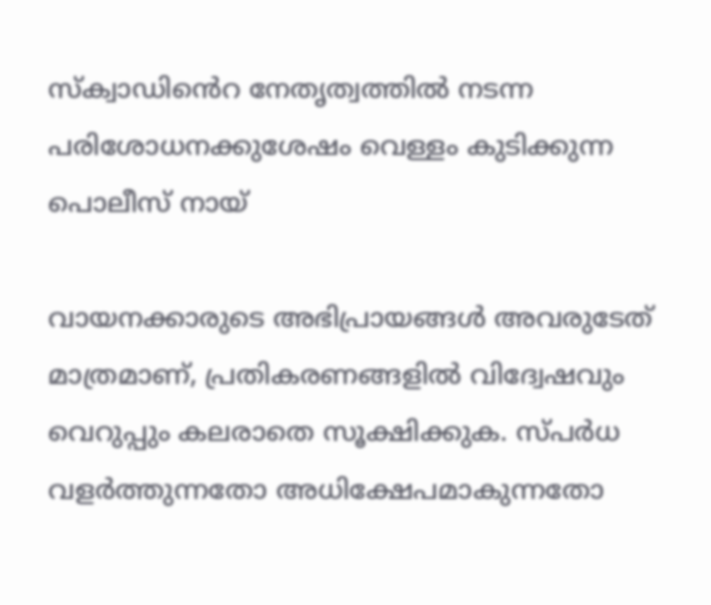സ്‌ക്വാഡി‍ൻെറ നേതൃത്വത്തിൽ നടന്ന പരിശോധനക്കുശേഷം വെള്ളം കുടിക്കുന്ന പൊലീസ് നായ്

വായനക്കാരുടെ അഭിപ്രായങ്ങള്‍ അവരുടേത് മാത്രമാണ്, പ്രതികരണങ്ങളിൽ വിദ്വേഷവും വെറുപ്പും കലരാതെ സൂക്ഷിക്കുക. സ്പർധ വളർത്തുന്നതോ അധിക്ഷേപമാകുന്നതോ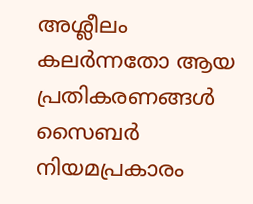അശ്ലീലം കലർന്നതോ ആയ പ്രതികരണങ്ങൾ സൈബർ നിയമപ്രകാരം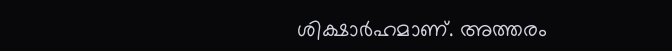ശിക്ഷാർഹമാണ്. അത്തരം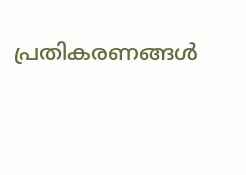പ്രതികരണങ്ങൾ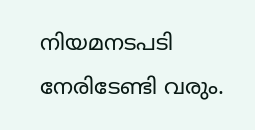നിയമനടപടി നേരിടേണ്ടി വരും.